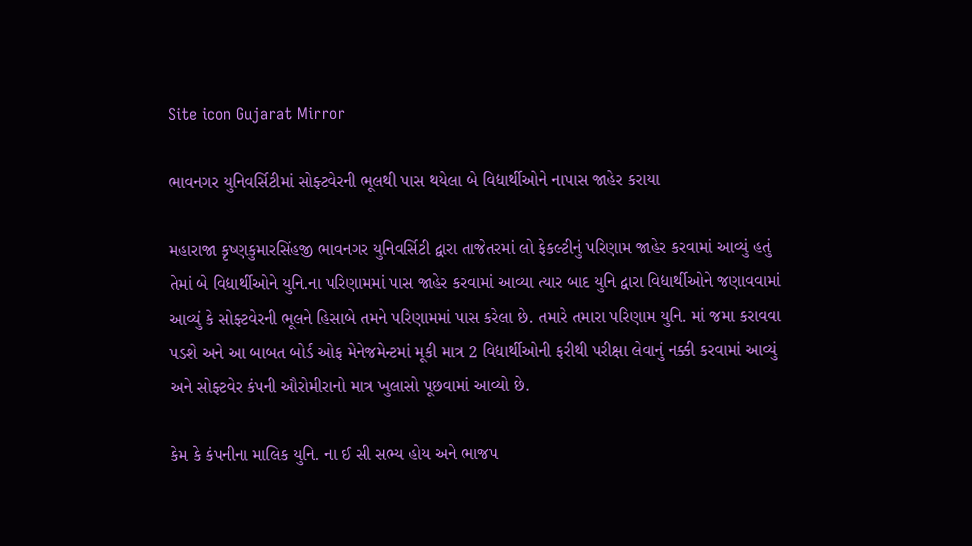Site icon Gujarat Mirror

ભાવનગર યુનિવર્સિટીમાં સોફ્ટવેરની ભૂલથી પાસ થયેલા બે વિદ્યાર્થીઓને નાપાસ જાહેર કરાયા

મહારાજા કૃષ્ણકુમારસિંહજી ભાવનગર યુનિવર્સિટી દ્વારા તાજેતરમાં લો ફેકલ્ટીનું પરિણામ જાહેર કરવામાં આવ્યું હતું તેમાં બે વિદ્યાર્થીઓને યુનિ.ના પરિણામમાં પાસ જાહેર કરવામાં આવ્યા ત્યાર બાદ યુનિ દ્વારા વિદ્યાર્થીઓને જણાવવામાં આવ્યું કે સોફ્ટવેરની ભૂલને હિસાબે તમને પરિણામમાં પાસ કરેલા છે. તમારે તમારા પરિણામ યુનિ. માં જમા કરાવવા પડશે અને આ બાબત બોર્ડ ઓફ મેનેજમેન્ટમાં મૂકી માત્ર 2 વિદ્યાર્થીઓની ફરીથી પરીક્ષા લેવાનું નક્કી કરવામાં આવ્યું અને સોફ્ટવેર કંપની ઔરોમીરાનો માત્ર ખુલાસો પૂછવામાં આવ્યો છે.

કેમ કે કંપનીના માલિક યુનિ. ના ઈ સી સભ્ય હોય અને ભાજપ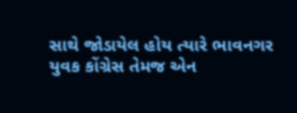સાથે જોડાયેલ હોય ત્યારે ભાવનગર યુવક કોંગ્રેસ તેમજ એન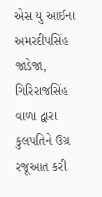એસ યુ આઈના અમરદીપસિંહ જાડેજા, ગિરિરાજસિંહ વાળા દ્વારા કુલપતિને ઉગ્ર રજૂઆત કરી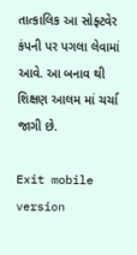તાત્કાલિક આ સોફ્ટવેર કંપની પર પગલા લેવામાં આવે. આ બનાવ થી શિક્ષણ આલમ માં ચર્ચા જાગી છે.

Exit mobile version